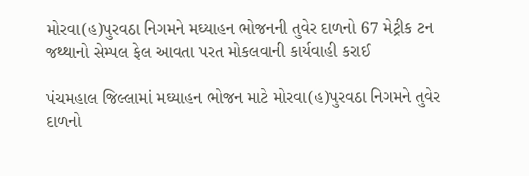મોરવા(હ)પુરવઠા નિગમને મઘ્યાહન ભોજનની તુવેર દાળનો 67 મેટ્રીક ટન જથ્થાનો સેમ્પલ ફેલ આવતા પરત મોકલવાની કાર્યવાહી કરાઈ

પંચમહાલ જિલ્લામાં મઘ્યાહન ભોજન માટે મોરવા(હ)પુરવઠા નિગમને તુવેર દાળનો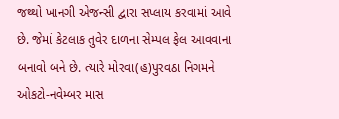જથ્થો ખાનગી એજન્સી દ્વારા સપ્લાય કરવામાં આવે છે. જેમાં કેટલાક તુવેર દાળના સેમ્પલ ફેલ આવવાના બનાવો બને છે. ત્યારે મોરવા(હ)પુરવઠા નિગમને ઓકટો-નવેમ્બર માસ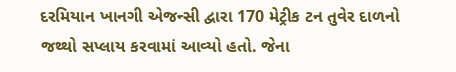દરમિયાન ખાનગી એજન્સી દ્વારા 170 મેટ્રીક ટન તુવેર દાળનો જથ્થો સપ્લાય કરવામાં આવ્યો હતો. જેના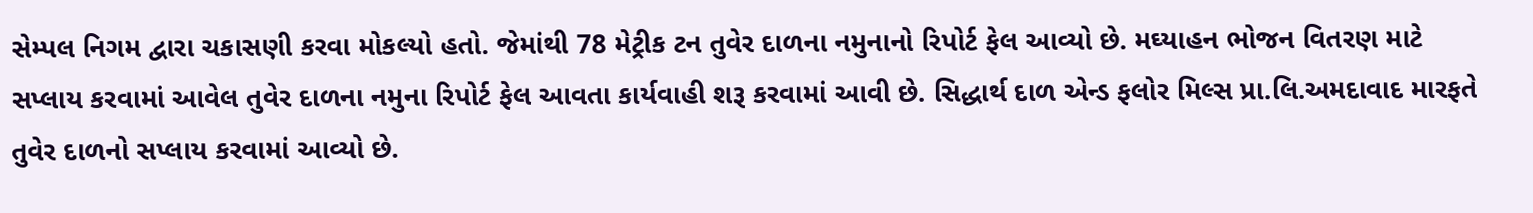સેમ્પલ નિગમ દ્વારા ચકાસણી કરવા મોકલ્યો હતો. જેમાંથી 78 મેટ્રીક ટન તુવેર દાળના નમુનાનો રિપોર્ટ ફેલ આવ્યો છે. મઘ્યાહન ભોજન વિતરણ માટે સપ્લાય કરવામાં આવેલ તુવેર દાળના નમુના રિપોર્ટ ફેલ આવતા કાર્યવાહી શરૂ કરવામાં આવી છે. સિદ્ધાર્થ દાળ એન્ડ ફલોર મિલ્સ પ્રા.લિ.અમદાવાદ મારફતે તુવેર દાળનો સપ્લાય કરવામાં આવ્યો છે.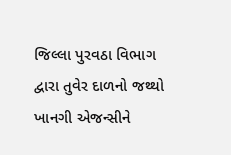જિલ્લા પુરવઠા વિભાગ દ્વારા તુવેર દાળનો જથ્થો ખાનગી એજન્સીને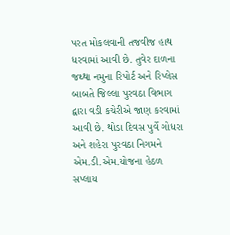પરત મોકલવાની તજવીજ હાથ ધરવામાં આવી છે. તુવેર દાળના જથ્થા નમુના રિપોર્ટ અને રિપ્લેસ બાબતે જિલ્લા પુરવઠા વિભાગ દ્વારા વડી કચેરીએ જાણ કરવામાં આવી છે. થોડા દિવસ પુર્વે ગોધરા અને શહેરા પુરવઠા નિગમને એમ.ડી.એમ.યોજના હેઠળ સપ્લાય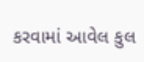કરવામાં આવેલ કુલ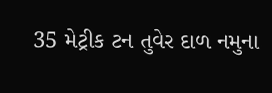35 મેટ્રીક ટન તુવેર દાળ નમુના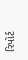રિપોર્ટ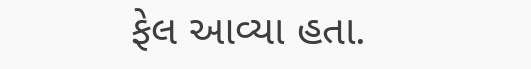ફેલ આવ્યા હતા.